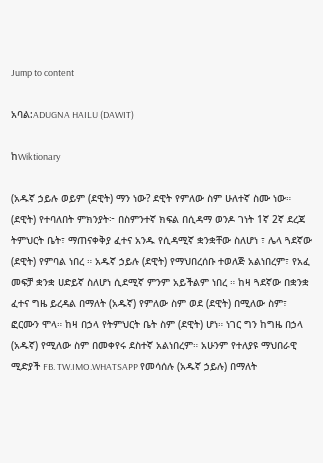Jump to content

አባል:ADUGNA HAILU (DAWIT)

ከWiktionary

(አዱኛ ኃይሉ ወይም (ደዊት) ማን ነው? ደዊት የምለው ስም ሁለተኛ ስሙ ነው። (ደዊት) የተባለበት ምክንያት፦ በስምንተኛ ክፍል በሲዳማ ወንዶ ገነት 1ኛ 2ኛ ደረጃ ትምህርት ቤት፣ ማጠናቀቅያ ፈተና አንዱ የሲዳሚኛ ቋንቋቸው ስለሆነ ፣ ሌላ ጓደኛው (ደዊት) የምባል ነበረ ። አዱኛ ኃይሉ (ደዊት) የማህበረሰቡ ተወለጅ አልነበረም፣ የአፈ መፍቻ ቋንቋ ሀድይኛ ስለሆነ ሲደሚኛ ምንም አይችልም ነበረ ። ከዛ ጓደኛው በቋንቋ ፈተና ግዜ ይረዳል በማለት (አዱኛ) የምለው ስም ወደ (ደዊት) በሚለው ስም፣ ፎርሙን ሞላ። ከዛ በኃላ የትምህርት ቤት ስም (ደዊት) ሆነ። ነገር ግን ከግዜ በኃላ (አዱኛ) የሚለው ስም በመቀየሩ ደስተኛ አልነበረም። አሁንም የተለያዩ ማህበራዊ ሚድያች FB. TW.IMO.WHATSAPP የመሳሰሉ (አዱኛ ኃይሉ) በማለት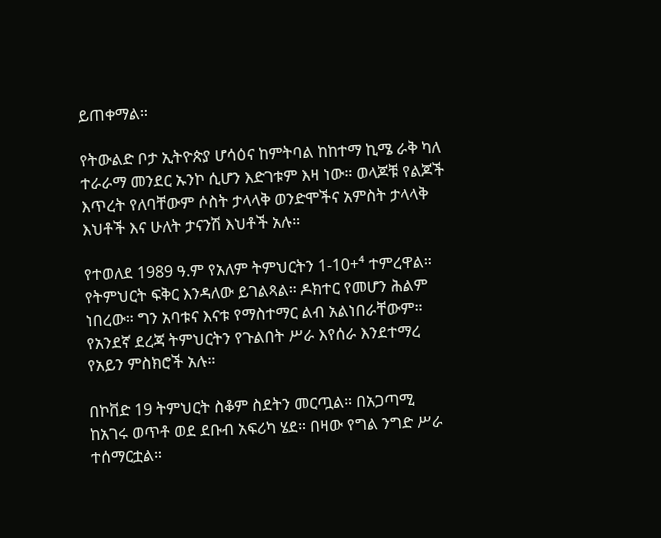ይጠቀማል።

የትውልድ ቦታ ኢትዮጵያ ሆሳዕና ከምትባል ከከተማ ኪሜ ራቅ ካለ ተራራማ መንደር ኡንኮ ሲሆን እድገቱም እዛ ነው። ወላጆቹ የልጆች እጥረት የለባቸውም ሶስት ታላላቅ ወንድሞችና አምስት ታላላቅ እህቶች እና ሁለት ታናንሽ እህቶች አሉ።

የተወለደ 1989 ዓ.ም የአለም ትምህርትን 1-10+⁴ ተምረዋል። የትምህርት ፍቅር እንዳለው ይገልጻል። ዶክተር የመሆን ሕልም ነበረው። ግን አባቱና እናቱ የማስተማር ልብ አልነበራቸውም። የአንደኛ ደረጃ ትምህርትን የጉልበት ሥራ እየሰራ እንደተማረ የአይን ምስክሮች አሉ።

በኮቨድ 19 ትምህርት ስቆም ስደትን መርጧል። በአጋጣሚ ከአገሩ ወጥቶ ወደ ደቡብ አፍሪካ ሄደ። በዛው የግል ንግድ ሥራ ተሰማርቷል።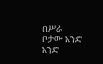በሥራ ቦታው አንድ አንድ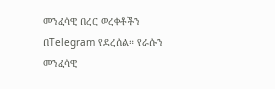መንፈሳዊ በረር ወረቀቶችን በTelegram የደረሰል። የራሱን መንፈሳዊ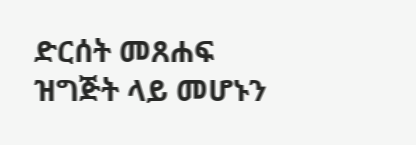ድርሰት መጸሐፍ ዝግጅት ላይ መሆኑን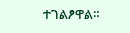ተገልፆዋል።